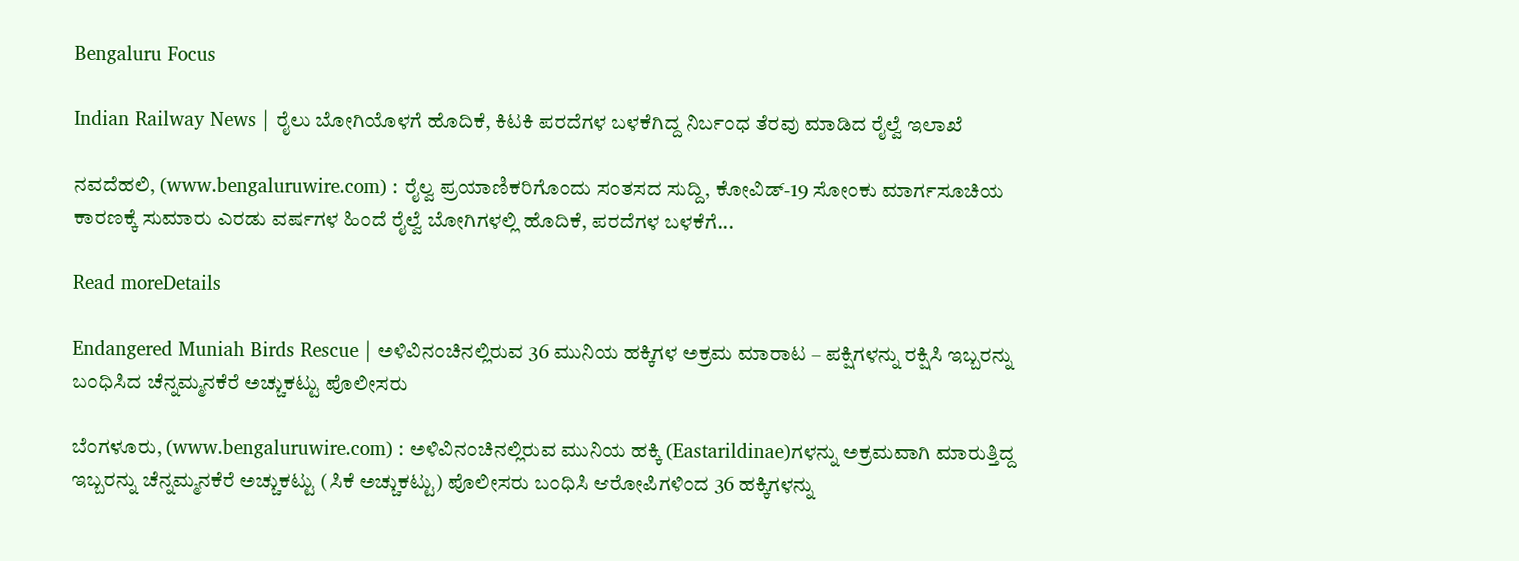Bengaluru Focus

Indian Railway News | ರೈಲು ಬೋಗಿಯೊಳಗೆ ಹೊದಿಕೆ, ಕಿಟಕಿ ಪರದೆಗಳ ಬಳಕೆಗಿದ್ದ ನಿರ್ಬಂಧ ತೆರವು ಮಾಡಿದ ರೈಲ್ವೆ ಇಲಾಖೆ

ನವದೆಹಲಿ, (www.bengaluruwire.com) : ರೈಲ್ವ ಪ್ರಯಾಣಿಕರಿಗೊಂದು ಸಂತಸದ ಸುದ್ದಿ, ಕೋವಿಡ್-19 ಸೋಂಕು ಮಾರ್ಗಸೂಚಿಯ ಕಾರಣಕ್ಕೆ ಸುಮಾರು ಎರಡು ವರ್ಷಗಳ ಹಿಂದೆ ರೈಲ್ವೆ ಬೋಗಿಗಳಲ್ಲಿ ಹೊದಿಕೆ, ಪರದೆಗಳ ಬಳಕೆಗೆ...

Read moreDetails

Endangered Muniah Birds Rescue | ಅಳಿವಿನಂಚಿನಲ್ಲಿರುವ 36 ಮುನಿಯ ಹಕ್ಕಿಗಳ ಅಕ್ರಮ ಮಾರಾಟ – ಪಕ್ಷಿಗಳನ್ನು ರಕ್ಷಿಸಿ ಇಬ್ಬರನ್ನು ಬಂಧಿಸಿದ ಚೆನ್ನಮ್ಮನಕೆರೆ ಅಚ್ಚುಕಟ್ಟು ಪೊಲೀಸರು

ಬೆಂಗಳೂರು, (www.bengaluruwire.com) : ಅಳಿವಿನಂಚಿನಲ್ಲಿರುವ ಮುನಿಯ ಹಕ್ಕಿ (Eastarildinae)ಗಳನ್ನು ಅಕ್ರಮವಾಗಿ ಮಾರುತ್ತಿದ್ದ ಇಬ್ಬರನ್ನು ಚೆನ್ನಮ್ಮನಕೆರೆ ಅಚ್ಚುಕಟ್ಟು (ಸಿಕೆ ಅಚ್ಚುಕಟ್ಟು) ಪೊಲೀಸರು ಬಂಧಿಸಿ ಆರೋಪಿಗಳಿಂದ 36 ಹಕ್ಕಿಗಳನ್ನು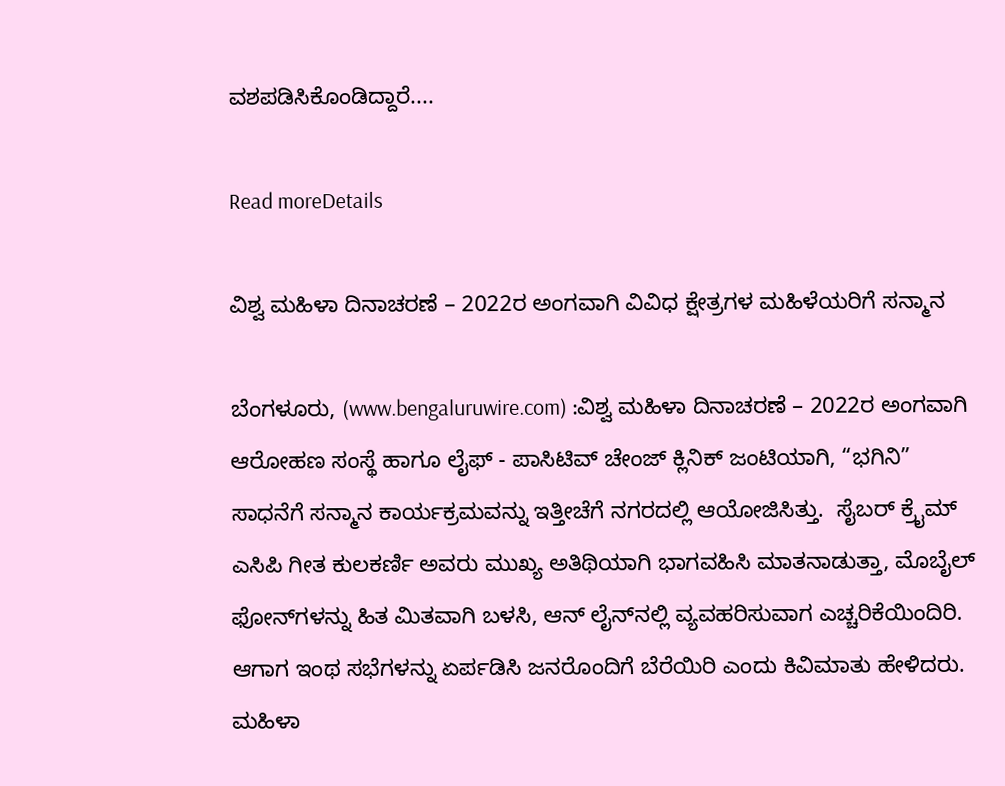ವಶಪಡಿಸಿಕೊಂಡಿದ್ದಾರೆ....

Read moreDetails

ವಿಶ್ವ ಮಹಿಳಾ ದಿನಾಚರಣೆ – 2022ರ ಅಂಗವಾಗಿ ವಿವಿಧ ಕ್ಷೇತ್ರಗಳ ಮಹಿಳೆಯರಿಗೆ ಸನ್ಮಾನ

ಬೆಂಗಳೂರು, (www.bengaluruwire.com) :ವಿಶ್ವ ಮಹಿಳಾ ದಿನಾಚರಣೆ – 2022ರ ಅಂಗವಾಗಿ ಆರೋಹಣ ಸಂಸ್ಥೆ ಹಾಗೂ ಲೈಫ್ - ಪಾಸಿಟಿವ್ ಚೇಂಜ್ ಕ್ಲಿನಿಕ್ ಜಂಟಿಯಾಗಿ, “ಭಗಿನಿ” ಸಾಧನೆಗೆ ಸನ್ಮಾನ ಕಾರ್ಯಕ್ರಮವನ್ನು ಇತ್ತೀಚೆಗೆ ನಗರದಲ್ಲಿ ಆಯೋಜಿಸಿತ್ತು.  ಸೈಬರ್ ಕ್ರೈಮ್ ಎಸಿಪಿ ಗೀತ ಕುಲಕರ್ಣಿ ಅವರು ಮುಖ್ಯ ಅತಿಥಿಯಾಗಿ ಭಾಗವಹಿಸಿ ಮಾತನಾಡುತ್ತಾ, ಮೊಬೈಲ್ ಫೋನ್‍ಗಳನ್ನು ಹಿತ ಮಿತವಾಗಿ ಬಳಸಿ, ಆನ್ ಲೈನ್‍ನಲ್ಲಿ ವ್ಯವಹರಿಸುವಾಗ ಎಚ್ಚರಿಕೆಯಿಂದಿರಿ. ಆಗಾಗ ಇಂಥ ಸಭೆಗಳನ್ನು ಏರ್ಪಡಿಸಿ ಜನರೊಂದಿಗೆ ಬೆರೆಯಿರಿ ಎಂದು ಕಿವಿಮಾತು ಹೇಳಿದರು. ಮಹಿಳಾ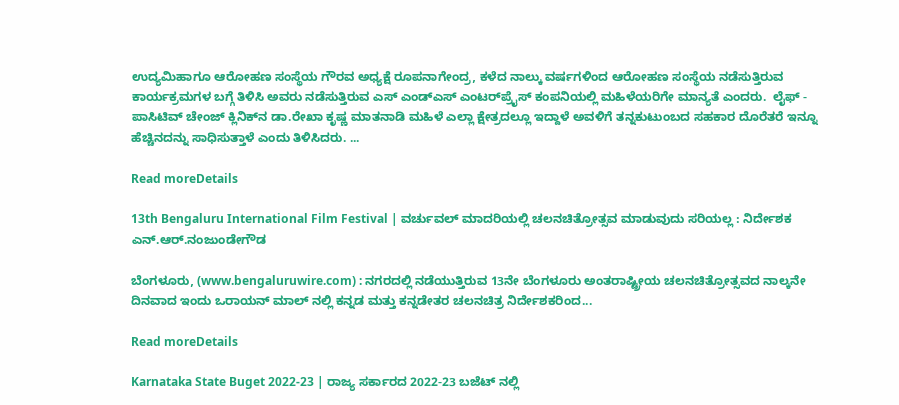ಉದ್ಯಮಿಹಾಗೂ ಆರೋಹಣ ಸಂಸ್ಥೆಯ ಗೌರವ ಅಧ್ಯಕ್ಷೆ ರೂಪನಾಗೇಂದ್ರ, ಕಳೆದ ನಾಲ್ಕು ವರ್ಷಗಳಿಂದ ಆರೋಹಣ ಸಂಸ್ಥೆಯ ನಡೆಸುತ್ತಿರುವ ಕಾರ್ಯಕ್ರಮಗಳ ಬಗ್ಗೆ ತಿಳಿಸಿ ಅವರು ನಡೆಸುತ್ತಿರುವ ಎಸ್ ಎಂಡ್ಎಸ್ ಎಂಟರ್‌ಪ್ರೈಸ್ ಕಂಪನಿಯಲ್ಲಿ ಮಹಿಳೆಯರಿಗೇ ಮಾನ್ಯತೆ ಎಂದರು.  ಲೈಫ್ - ಪಾಸಿಟಿವ್ ಚೇಂಜ್ ಕ್ಲಿನಿಕ್‍ನ ಡಾ.ರೇಖಾ ಕೃಷ್ಣ ಮಾತನಾಡಿ ಮಹಿಳೆ ಎಲ್ಲಾ ಕ್ಷೇತ್ರದಲ್ಲೂ ಇದ್ದಾಳೆ ಅವಳಿಗೆ ತನ್ನಕುಟುಂಬದ ಸಹಕಾರ ದೊರೆತರೆ ಇನ್ನೂ ಹೆಚ್ಚಿನದನ್ನು ಸಾಧಿಸುತ್ತಾಳೆ ಎಂದು ತಿಳಿಸಿದರು. ...

Read moreDetails

13th Bengaluru International Film Festival | ವರ್ಚುವಲ್ ಮಾದರಿಯಲ್ಲಿ ಚಲನಚಿತ್ರೋತ್ಸವ ಮಾಡುವುದು ಸರಿಯಲ್ಲ : ನಿರ್ದೇಶಕ ಎನ್.ಆರ್.ನಂಜುಂಡೇಗೌಡ

ಬೆಂಗಳೂರು, (www.bengaluruwire.com) : ನಗರದಲ್ಲಿ ನಡೆಯುತ್ತಿರುವ 13ನೇ ಬೆಂಗಳೂರು ಅಂತರಾಷ್ಟ್ರೀಯ ಚಲನಚಿತ್ರೋತ್ಸವದ ನಾಲ್ಕನೇ ದಿನವಾದ ಇಂದು ಒರಾಯನ್ ಮಾಲ್ ನಲ್ಲಿ ಕನ್ನಡ ಮತ್ತು ಕನ್ನಡೇತರ ಚಲನಚಿತ್ರ ನಿರ್ದೇಶಕರಿಂದ...

Read moreDetails

Karnataka State Buget 2022-23 | ರಾಜ್ಯ ಸರ್ಕಾರದ 2022-23 ಬಜೆಟ್ ನಲ್ಲಿ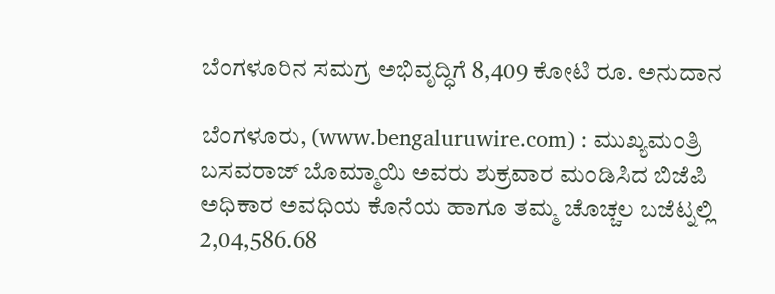ಬೆಂಗಳೂರಿನ ಸಮಗ್ರ ಅಭಿವೃದ್ಧಿಗೆ 8,409 ಕೋಟಿ ರೂ. ಅನುದಾನ

ಬೆಂಗಳೂರು, (www.bengaluruwire.com) : ಮುಖ್ಯಮಂತ್ರಿ ಬಸವರಾಜ್ ಬೊಮ್ಮಾಯಿ ಅವರು ಶುಕ್ರವಾರ ಮಂಡಿಸಿದ ಬಿಜೆಪಿ ಅಧಿಕಾರ ಅವಧಿಯ ಕೊನೆಯ ಹಾಗೂ ತಮ್ಮ ಚೊಚ್ಚಲ ಬಜೆಟ್ನಲ್ಲಿ 2,04,586.68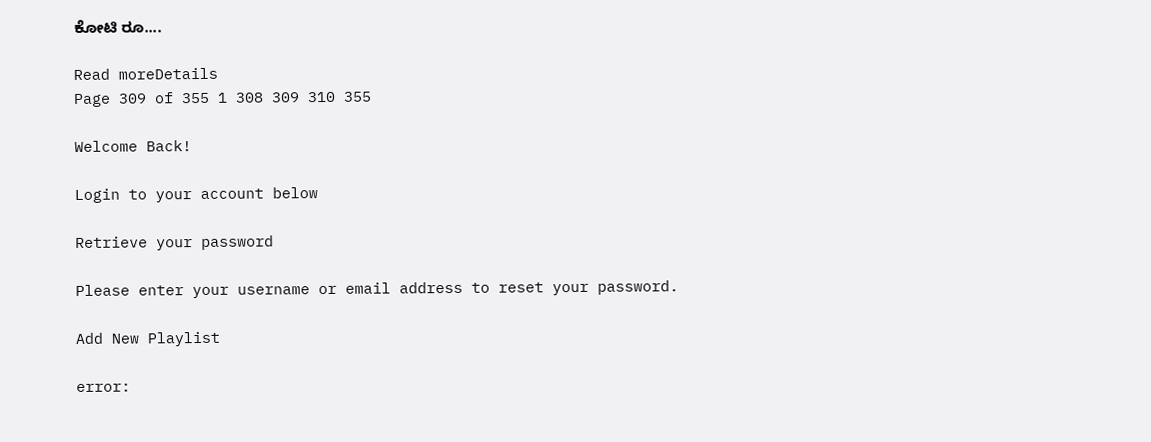ಕೋಟಿ ರೂ....

Read moreDetails
Page 309 of 355 1 308 309 310 355

Welcome Back!

Login to your account below

Retrieve your password

Please enter your username or email address to reset your password.

Add New Playlist

error: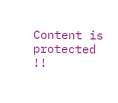Content is protected !!